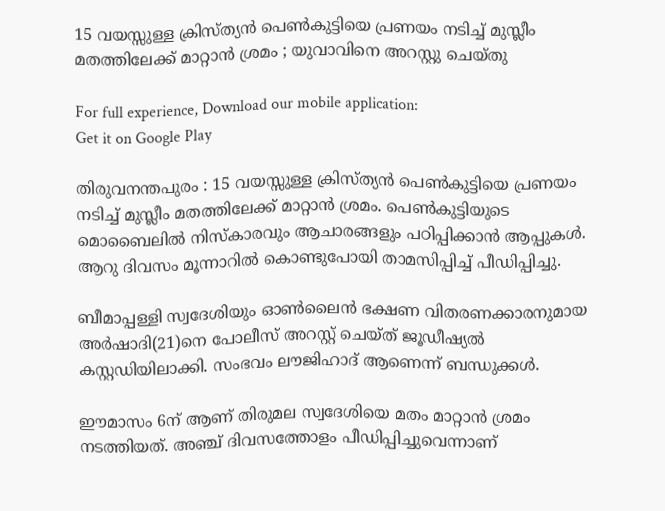15 വയസ്സുള്ള ക്രിസ്ത്യന്‍ പെണ്‍കുട്ടിയെ പ്രണയം നടിച്ച്‌ മുസ്ലീം മതത്തിലേക്ക് മാറ്റാന്‍ ശ്രമം ; യുവാവിനെ അറസ്റ്റു ചെയ്തു

For full experience, Download our mobile application:
Get it on Google Play

തിരുവനന്തപുരം : 15 വയസ്സുള്ള ക്രിസ്ത്യന്‍ പെണ്‍കുട്ടിയെ പ്രണയം നടിച്ച്‌ മുസ്ലീം മതത്തിലേക്ക് മാറ്റാന്‍ ശ്രമം. പെണ്‍കുട്ടിയുടെ മൊബൈലില്‍ നിസ്‌കാരവും ആചാരങ്ങളും പഠിപ്പിക്കാന്‍ ആപ്പുകള്‍. ആറു ദിവസം മൂന്നാറില്‍ കൊണ്ടുപോയി താമസിപ്പിച്ച്‌ പീഡിപ്പിച്ചു.

ബീമാപ്പള്ളി സ്വദേശിയും ഓണ്‍ലൈന്‍ ഭക്ഷണ വിതരണക്കാരനുമായ അര്‍ഷാദി(21)നെ പോലീസ് അറസ്റ്റ് ചെയ്ത് ജൂഡീഷ്യല്‍ കസ്റ്റഡിയിലാക്കി. സംഭവം ലൗജിഹാദ് ആണെന്ന് ബന്ധുക്കള്‍.

ഈമാസം 6ന് ആണ് തിരുമല സ്വദേശിയെ മതം മാറ്റാന്‍ ശ്രമം നടത്തിയത്. അഞ്ച് ദിവസത്തോളം പീഡിപ്പിച്ചുവെന്നാണ്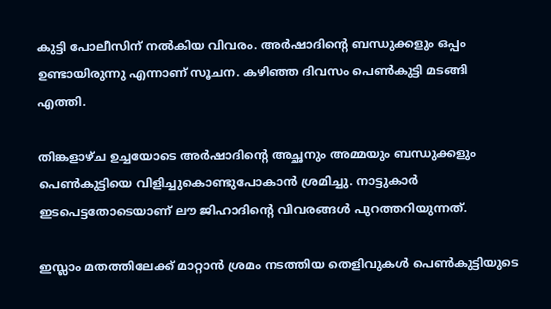കുട്ടി പോലീസിന് നല്‍കിയ വിവരം. അര്‍ഷാദിന്റെ ബന്ധുക്കളും ഒപ്പം ഉണ്ടായിരുന്നു എന്നാണ് സൂചന. കഴിഞ്ഞ ദിവസം പെണ്‍കുട്ടി മടങ്ങി എത്തി.

തിങ്കളാഴ്ച ഉച്ചയോടെ അര്‍ഷാദിന്റെ അച്ഛനും അമ്മയും ബന്ധുക്കളും പെണ്‍കുട്ടിയെ വിളിച്ചുകൊണ്ടുപോകാന്‍ ശ്രമിച്ചു. നാട്ടുകാര്‍ ഇടപെട്ടതോടെയാണ് ലൗ ജിഹാദിന്റെ വിവരങ്ങള്‍ പുറത്തറിയുന്നത്.

ഇസ്ലാം മതത്തിലേക്ക് മാറ്റാന്‍ ശ്രമം നടത്തിയ തെളിവുകള്‍ പെണ്‍കുട്ടിയുടെ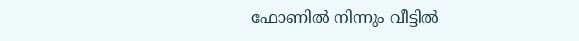ഫോണില്‍ നിന്നും വീട്ടില്‍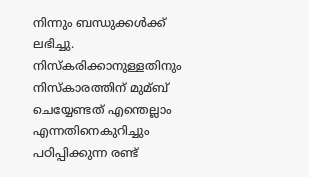നിന്നും ബന്ധുക്കള്‍ക്ക് ലഭിച്ചു. നിസ്‌കരിക്കാനുള്ളതിനും നിസ്‌കാരത്തിന് മുമ്ബ് ചെയ്യേണ്ടത് എന്തെല്ലാം എന്നതിനെകുറിച്ചും പഠിപ്പിക്കുന്ന രണ്ട്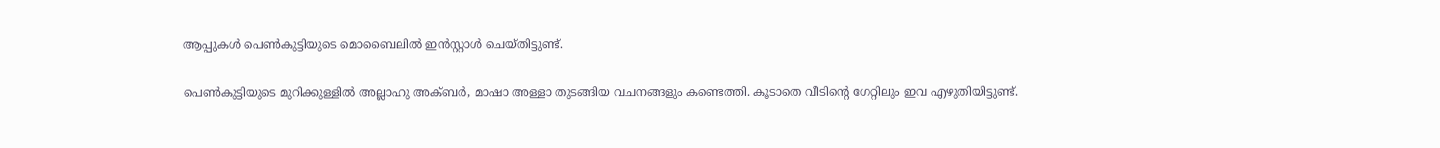ആപ്പുകള്‍ പെണ്‍കുട്ടിയുടെ മൊബൈലില്‍ ഇന്‍സ്റ്റാള്‍ ചെയ്തിട്ടുണ്ട്.

പെണ്‍കുട്ടിയുടെ മുറിക്കുള്ളില്‍ അല്ലാഹു അക്ബര്‍, മാഷാ അള്ളാ തുടങ്ങിയ വചനങ്ങളും കണ്ടെത്തി. കൂടാതെ വീടിന്റെ ഗേറ്റിലും ഇവ എഴുതിയിട്ടുണ്ട്.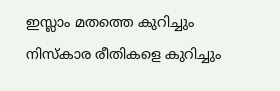ഇസ്ലാം മതത്തെ കുറിച്ചും നിസ്‌കാര രീതികളെ കുറിച്ചും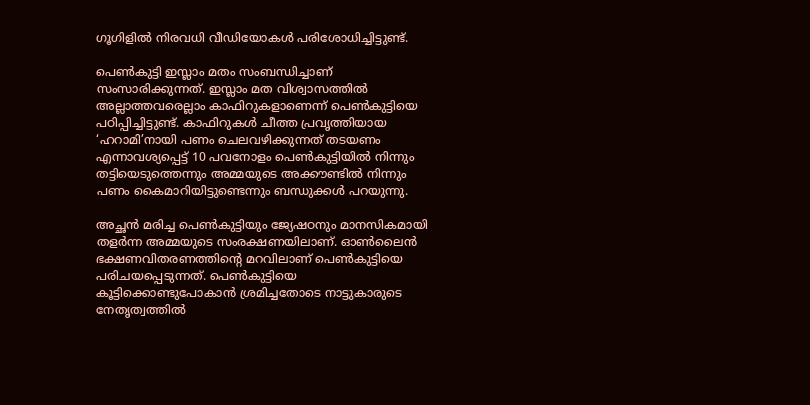ഗൂഗിളില്‍ നിരവധി വീഡിയോകള്‍ പരിശോധിച്ചിട്ടുണ്ട്.

പെണ്‍കുട്ടി ഇസ്ലാം മതം സംബന്ധിച്ചാണ് സംസാരിക്കുന്നത്. ഇസ്ലാം മത വിശ്വാസത്തില്‍ അല്ലാത്തവരെല്ലാം കാഫിറുകളാണെന്ന് പെണ്‍കുട്ടിയെ പഠിപ്പിച്ചിട്ടുണ്ട്. കാഫിറുകള്‍ ചീത്ത പ്രവൃത്തിയായ ‘ഹറാമി’നായി പണം ചെലവഴിക്കുന്നത് തടയണം എന്നാവശ്യപ്പെട്ട് 10 പവനോളം പെണ്‍കുട്ടിയില്‍ നിന്നും തട്ടിയെടുത്തെന്നും അമ്മയുടെ അക്കൗണ്ടില്‍ നിന്നും പണം കൈമാറിയിട്ടുണ്ടെന്നും ബന്ധുക്കള്‍ പറയുന്നു.

അച്ഛന്‍ മരിച്ച പെണ്‍കുട്ടിയും ജ്യേഷഠനും മാനസികമായി തളര്‍ന്ന അമ്മയുടെ സംരക്ഷണയിലാണ്. ഓണ്‍ലൈന്‍ ഭക്ഷണവിതരണത്തിന്റെ മറവിലാണ് പെണ്‍കുട്ടിയെ പരിചയപ്പെടുന്നത്. പെണ്‍കുട്ടിയെ കൂട്ടിക്കൊണ്ടുപോകാന്‍ ശ്രമിച്ചതോടെ നാട്ടുകാരുടെ നേതൃത്വത്തില്‍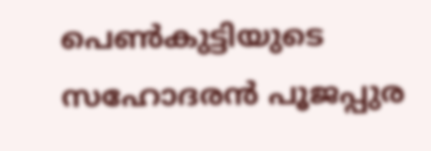പെണ്‍കുട്ടിയുടെ സഹോദരന്‍ പൂജപ്പുര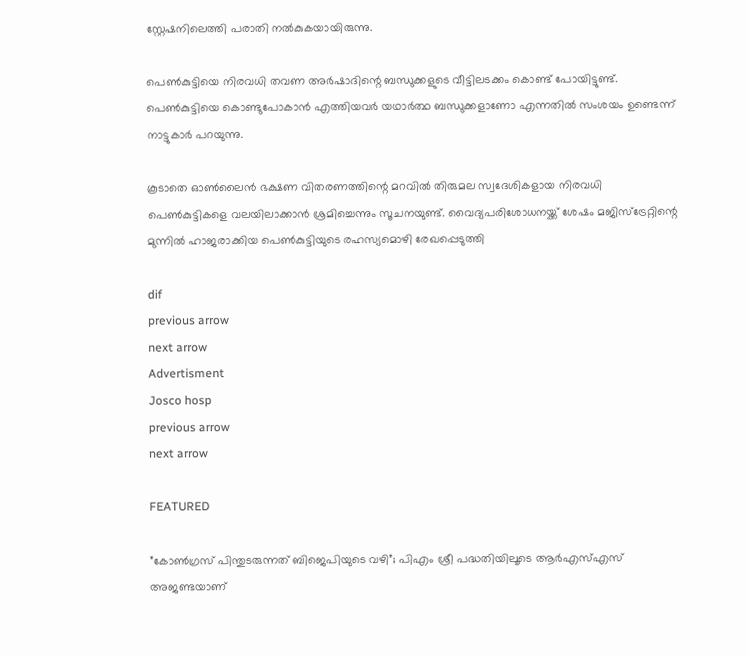സ്റ്റേഷനിലെത്തി പരാതി നല്‍കുകയായിരുന്നു.

പെണ്‍കുട്ടിയെ നിരവധി തവണ അര്‍ഷാദിന്റെ ബന്ധുക്കളുടെ വീട്ടിലടക്കം കൊണ്ട് പോയിട്ടുണ്ട്. പെണ്‍കുട്ടിയെ കൊണ്ടുപോകാന്‍ എത്തിയവര്‍ യഥാര്‍ത്ഥ ബന്ധുക്കളാണോ എന്നതില്‍ സംശയം ഉണ്ടെന്ന് നാട്ടുകാര്‍ പറയുന്നു.

കൂടാതെ ഓണ്‍ലൈന്‍ ഭക്ഷണ വിതരണത്തിന്റെ മറവില്‍ തിരുമല സ്വദേശികളായ നിരവധി പെണ്‍കുട്ടികളെ വലയിലാക്കാന്‍ ശ്രമിച്ചെന്നും സൂചനയുണ്ട്. വൈദ്യപരിശോധനയ്ക്ക് ശേഷം മജിസ്‌ട്രേറ്റിന്റെ മുന്നില്‍ ഹാജരാക്കിയ പെണ്‍കുട്ടിയുടെ രഹസ്യമൊഴി രേഖപ്പെടുത്തി

dif
previous arrow
next arrow
Advertisment
Josco hosp
previous arrow
next arrow

FEATURED

”കോൺഗ്രസ് പിന്തുടരുന്നത് ബിജെപിയുടെ വഴി”; പിഎം ശ്രീ പദ്ധതിയിലൂടെ ആർഎസ്എസ് അജണ്ടയാണ്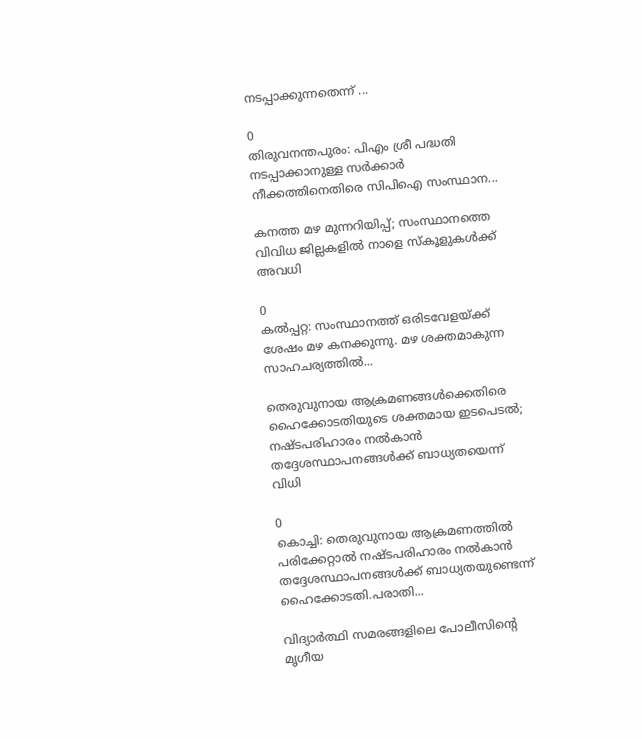നടപ്പാക്കുന്നതെന്ന് ...

0
തിരുവനന്തപുരം: പിഎം ശ്രീ പദ്ധതി നടപ്പാക്കാനുള്ള സര്‍ക്കാര്‍ നീക്കത്തിനെതിരെ സിപിഐ സംസ്ഥാന...

കനത്ത മഴ മുന്നറിയിപ്പ്; സംസ്ഥാനത്തെ വിവിധ ജില്ലകളിൽ നാളെ സ്കൂളുകൾക്ക് അവധി

0
കല്‍പ്പറ്റ: സംസ്ഥാനത്ത് ഒരിടവേളയ്ക്ക് ശേഷം മഴ കനക്കുന്നു. മഴ ശക്തമാകുന്ന സാഹചര്യത്തില്‍...

തെരുവുനായ ആക്രമണങ്ങൾക്കെതിരെ ഹൈക്കോടതിയുടെ ശക്തമായ ഇടപെടൽ; നഷ്ടപരിഹാരം നൽകാൻ തദ്ദേശസ്ഥാപനങ്ങൾക്ക് ബാധ്യതയെന്ന് വിധി

0
കൊച്ചി: തെരുവുനായ ആക്രമണത്തില്‍ പരിക്കേറ്റാല്‍ നഷ്ടപരിഹാരം നല്‍കാന്‍ തദ്ദേശസ്ഥാപനങ്ങള്‍ക്ക് ബാധ്യതയുണ്ടെന്ന് ഹൈക്കോടതി.പരാതി...

വിദ്യാർത്ഥി സമരങ്ങളിലെ പോലീസിന്റെ മൃഗീയ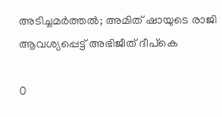അടിച്ചമർത്തൽ; അമിത് ഷായുടെ രാജി ആവശ്യപ്പെട്ട് അഭിജീത് ദീപ്‌കെ

0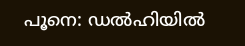പൂനെ: ഡല്‍ഹിയില്‍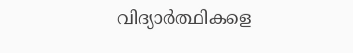വിദ്യാര്‍ത്ഥികളെ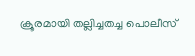ക്രൂരമായി തല്ലിച്ചതച്ച പൊലീസ്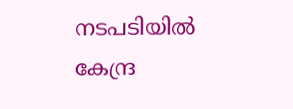നടപടിയില്‍ കേന്ദ്ര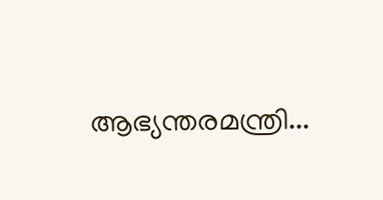ആഭ്യന്തരമന്ത്രി...